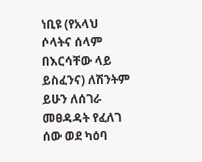ነቢዩ (የአላህ ሶላትና ሰላም በእርሳቸው ላይ ይስፈንና) ለሽንትም ይሁን ለሰገራ መፀዳዳት የፈለገ ሰው ወደ ካዕባ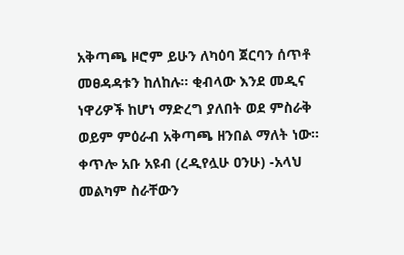አቅጣጫ ዞሮም ይሁን ለካዕባ ጀርባን ሰጥቶ መፀዳዳቱን ከለከሉ። ቂብላው እንደ መዲና ነዋሪዎች ከሆነ ማድረግ ያለበት ወደ ምስራቅ ወይም ምዕራብ አቅጣጫ ዘንበል ማለት ነው። ቀጥሎ አቡ አዩብ (ረዲየሏሁ ዐንሁ) -አላህ መልካም ስራቸውን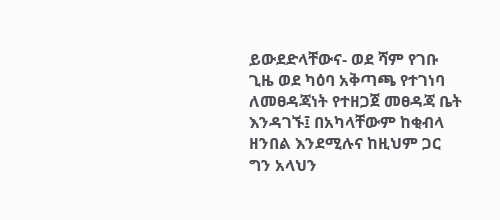ይውደድላቸውና- ወደ ሻም የገቡ ጊዜ ወደ ካዕባ አቅጣጫ የተገነባ ለመፀዳጃነት የተዘጋጀ መፀዳጃ ቤት እንዳገኙ፤ በአካላቸውም ከቂብላ ዘንበል እንደሚሉና ከዚህም ጋር ግን አላህን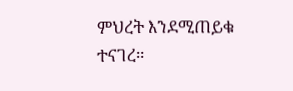ምህረት እንደሚጠይቁ ተናገረ።